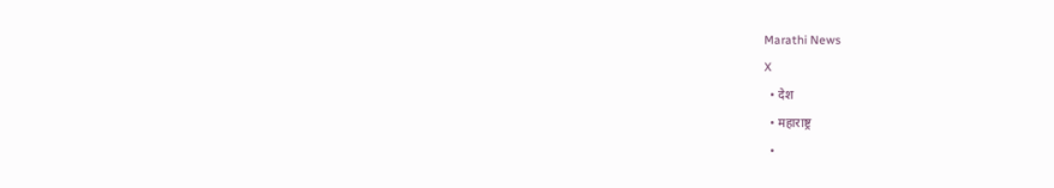Marathi News
X
  • देश
  • महाराष्ट्र
  •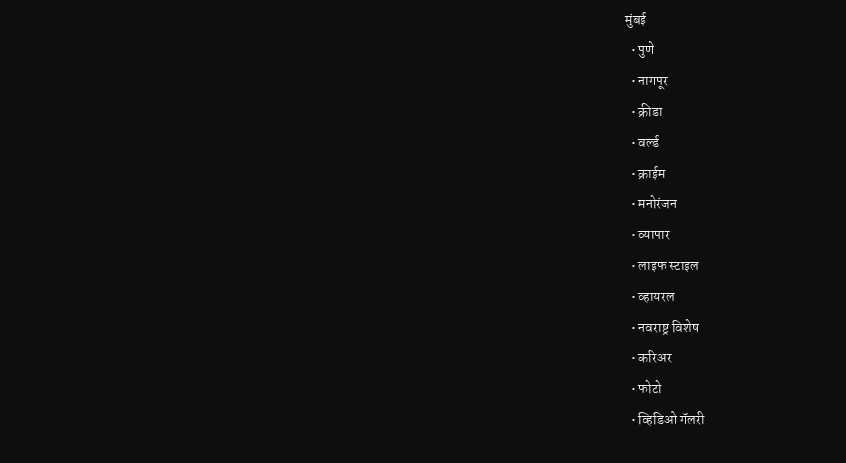मुंबई
  • पुणे
  • नागपूर
  • क्रीडा
  • वर्ल्ड
  • क्राईम
  • मनोरंजन
  • व्यापार
  • लाइफ स्टाइल
  • व्हायरल
  • नवराष्ट्र विशेष
  • करिअर
  • फोटो
  • व्हिडिओ गॅलरी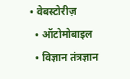• वेबस्टोरीज़
  • ऑटोमोबाइल
  • विज्ञान तंत्रज्ञान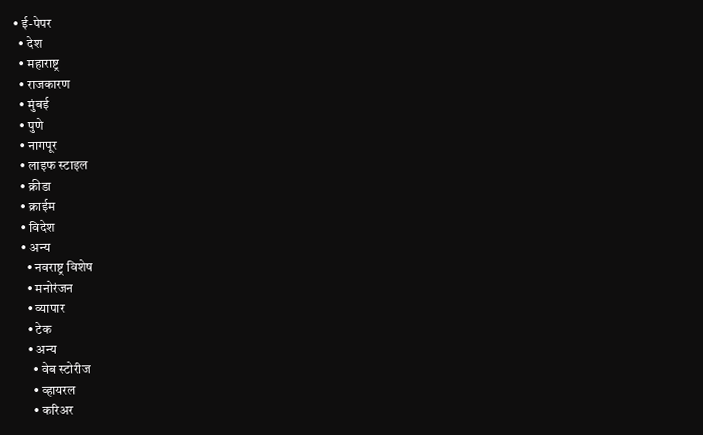• ई-पेपर
  • देश
  • महाराष्ट्र
  • राजकारण
  • मुंबई
  • पुणे
  • नागपूर
  • लाइफ स्टाइल
  • क्रीडा
  • क्राईम
  • विदेश
  • अन्य
    • नवराष्ट्र विशेष
    • मनोरंजन
    • व्यापार
    • टेक
    • अन्य
      • वेब स्टोरीज
      • व्हायरल
      • करिअर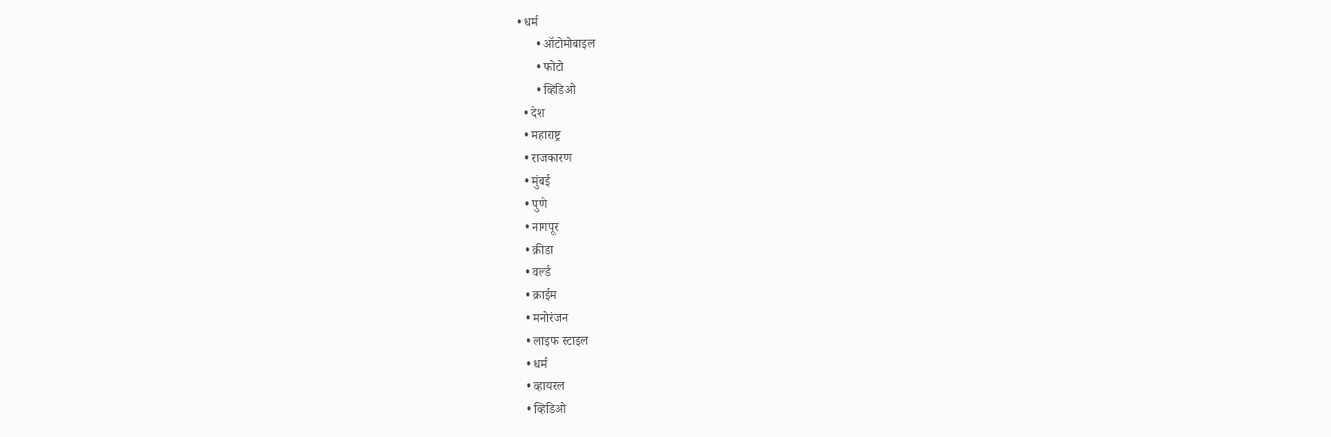• धर्म
      • ऑटोमोबाइल
      • फोटो
      • व्हिडिओ
  • देश
  • महाराष्ट्र
  • राजकारण
  • मुंबई
  • पुणे
  • नागपूर
  • क्रीडा
  • वर्ल्ड
  • क्राईम
  • मनोरंजन
  • लाइफ स्टाइल
  • धर्म
  • व्हायरल
  • व्हिडिओ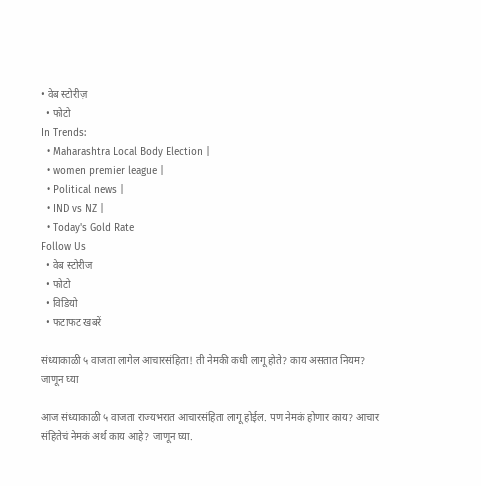• वेब स्टोरीज़
  • फोटो
In Trends:
  • Maharashtra Local Body Election |
  • women premier league |
  • Political news |
  • IND vs NZ |
  • Today's Gold Rate
Follow Us
  • वेब स्टोरीज
  • फोटो
  • विडियो
  • फटाफट खबरें

संध्याकाळी ५ वाजता लागेल आचारसंहिता! ती नेमकी कधी लागू होते? काय असतात नियम? जाणून घ्या

आज संध्याकाळी ५ वाजता राज्यभरात आचारसंहिता लागू होईल. पण नेमकं होणार काय? आचार संहितेचं नेमकं अर्थ काय आहे? जाणून घ्या.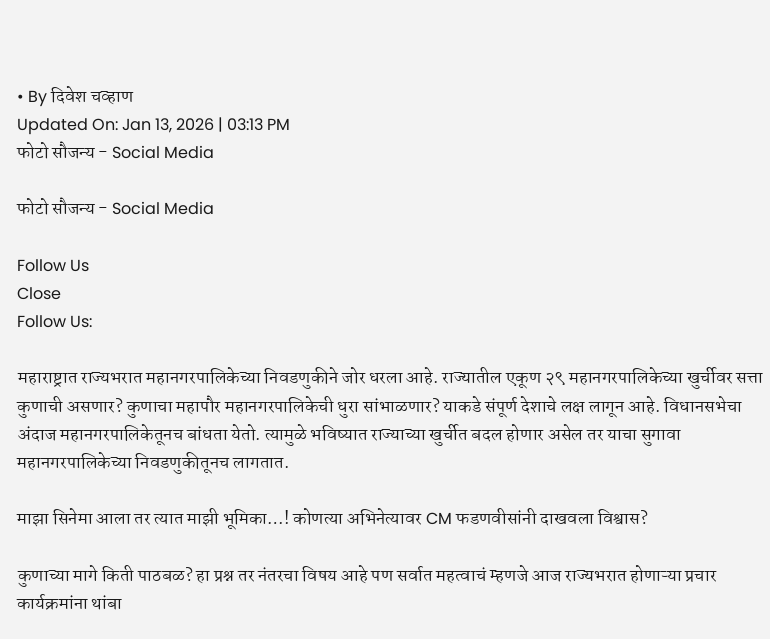• By दिवेश चव्हाण
Updated On: Jan 13, 2026 | 03:13 PM
फोटो सौजन्य - Social Media

फोटो सौजन्य - Social Media

Follow Us
Close
Follow Us:

महाराष्ट्रात राज्यभरात महानगरपालिकेच्या निवडणुकीने जोर धरला आहे. राज्यातील एकूण २९ महानगरपालिकेच्या खुर्चीवर सत्ता कुणाची असणार? कुणाचा महापौर महानगरपालिकेची धुरा सांभाळणार? याकडे संपूर्ण देशाचे लक्ष लागून आहे. विधानसभेचा अंदाज महानगरपालिकेतूनच बांधता येतो. त्यामुळे भविष्यात राज्याच्या खुर्चीत बदल होणार असेल तर याचा सुगावा महानगरपालिकेच्या निवडणुकीतूनच लागतात.

माझा सिनेमा आला तर त्यात माझी भूमिका…! कोणत्या अभिनेत्यावर CM फडणवीसांनी दाखवला विश्वास?

कुणाच्या मागे किती पाठबळ? हा प्रश्न तर नंतरचा विषय आहे पण सर्वात महत्वाचं म्हणजे आज राज्यभरात होणाऱ्या प्रचार कार्यक्रमांना थांबा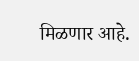मिळणार आहे.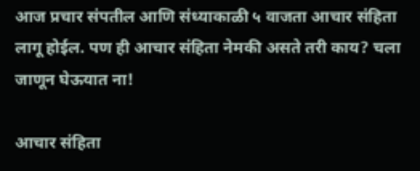आज प्रचार संपतील आणि संध्याकाळी ५ वाजता आचार संहिता लागू होईल. पण ही आचार संहिता नेमकी असते तरी काय? चला जाणून घेऊयात ना!

आचार संहिता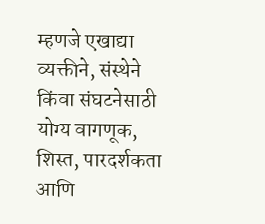म्हणजे एखाद्या व्यक्तीने, संस्थेने किंवा संघटनेसाठी योग्य वागणूक, शिस्त, पारदर्शकता आणि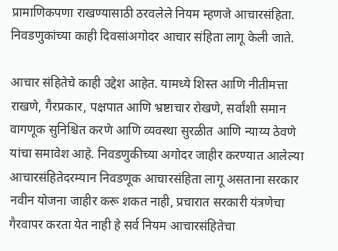प्रामाणिकपणा राखण्यासाठी ठरवलेले नियम म्हणजे आचारसंहिता. निवडणुकांच्या काही दिवसांअगोदर आचार संहिता लागू केली जाते.

आचार संहितेचे काही उद्देश आहेत. यामध्ये शिस्त आणि नीतीमत्ता राखणे, गैरप्रकार, पक्षपात आणि भ्रष्टाचार रोखणे, सर्वांशी समान वागणूक सुनिश्चित करणे आणि व्यवस्था सुरळीत आणि न्याय्य ठेवणे यांचा समावेश आहे. निवडणुकीच्या अगोदर जाहीर करण्यात आलेल्या आचारसंहितेदरम्यान निवडणूक आचारसंहिता लागू असताना सरकार नवीन योजना जाहीर करू शकत नाही, प्रचारात सरकारी यंत्रणेचा गैरवापर करता येत नाही हे सर्व नियम आचारसंहितेचा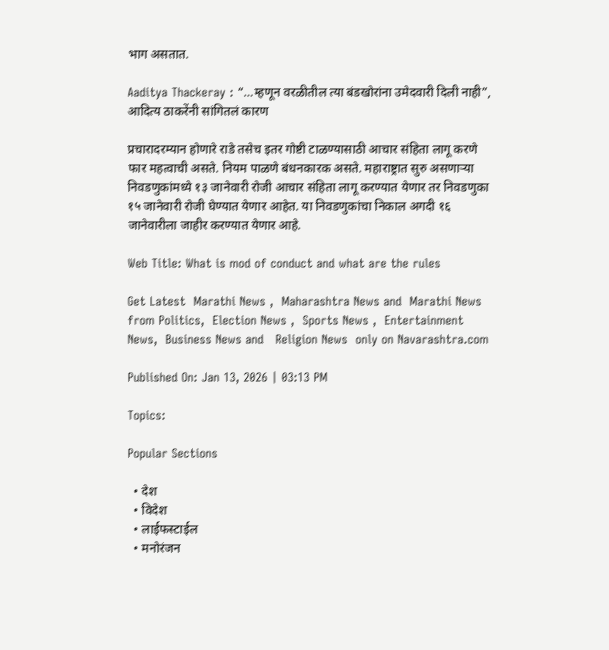भाग असतात.

Aaditya Thackeray : “…म्हणून वरळीतील त्या बंडखोरांना उमेदवारी दिली नाही”, आदित्य ठाकरेंनी सांगितलं कारण

प्रचारादरम्यान होणारे राडे तसेच इतर गोष्टी टाळण्यासाठी आचार संहिता लागू करणे फार महत्वाची असते. नियम पाळणे बंधनकारक असते. महाराष्ट्रात सुरु असणाऱ्या निवडणुकांमध्ये १३ जानेवारी रोजी आचार संहिता लागू करण्यात येणार तर निवडणुका १५ जानेवारी रोजी घेण्यात येणार आहेत. या निवडणुकांचा निकाल अगदी १६ जानेवारीला जाहीर करण्यात येणार आहे.

Web Title: What is mod of conduct and what are the rules

Get Latest  Marathi News ,  Maharashtra News and  Marathi News from Politics,  Election News ,  Sports News ,  Entertainment News,  Business News and   Religion News  only on Navarashtra.com

Published On: Jan 13, 2026 | 03:13 PM

Topics:

Popular Sections

  • देश
  • विदेश
  • लाईफस्टाईल
  • मनोरंजन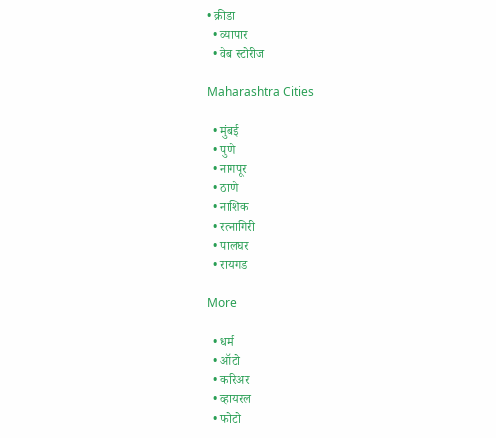• क्रीडा
  • व्यापार
  • वेब स्टोरीज

Maharashtra Cities

  • मुंबई
  • पुणे
  • नागपूर
  • ठाणे
  • नाशिक
  • रत्नागिरी
  • पालघर
  • रायगड

More

  • धर्म
  • ऑटो
  • करिअर
  • व्हायरल
  • फोटो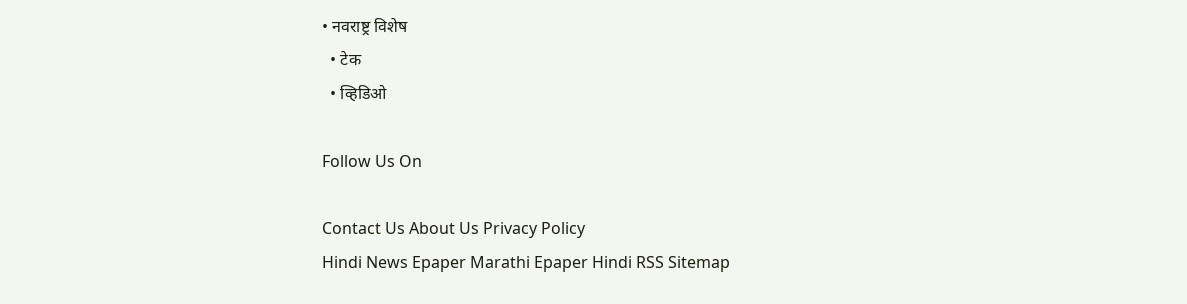• नवराष्ट्र विशेष
  • टेक
  • व्हिडिओ

Follow Us On

Contact Us About Us Privacy Policy
Hindi News Epaper Marathi Epaper Hindi RSS Sitemap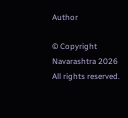Author

© Copyright Navarashtra 2026 All rights reserved.